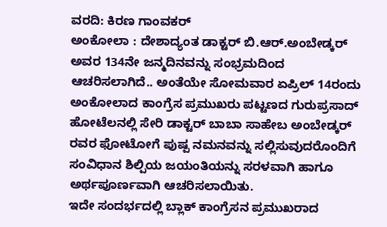ವರದಿ: ಕಿರಣ ಗಾಂವಕರ್
ಅಂಕೋಲಾ : ದೇಶಾದ್ಯಂತ ಡಾಕ್ಟರ್ ಬಿ.ಆರ್.ಅಂಬೇಡ್ಕರ್ ಅವರ 134ನೇ ಜನ್ಮದಿನವನ್ನು ಸಂಭ್ರಮದಿಂದ ಆಚರಿಸಲಾಗಿದೆ.. ಅಂತೆಯೇ ಸೋಮವಾರ ಏಪ್ರಿಲ್ 14ರಂದು ಅಂಕೋಲಾದ ಕಾಂಗ್ರೆಸ ಪ್ರಮುಖರು ಪಟ್ಟಣದ ಗುರುಪ್ರಸಾದ್ ಹೋಟೆಲನಲ್ಲಿ ಸೇರಿ ಡಾಕ್ಟರ್ ಬಾಬಾ ಸಾಹೇಬ ಅಂಬೇಡ್ಕರ್ ರವರ ಫೋಟೋಗೆ ಪುಷ್ಪ ನಮನವನ್ನು ಸಲ್ಲಿಸುವುದರೊಂದಿಗೆ ಸಂವಿಧಾನ ಶಿಲ್ಪಿಯ ಜಯಂತಿಯನ್ನು ಸರಳವಾಗಿ ಹಾಗೂ ಅರ್ಥಪೂರ್ಣವಾಗಿ ಆಚರಿಸಲಾಯಿತು.
ಇದೇ ಸಂದರ್ಭದಲ್ಲಿ ಬ್ಲಾಕ್ ಕಾಂಗ್ರೆಸನ ಪ್ರಮುಖರಾದ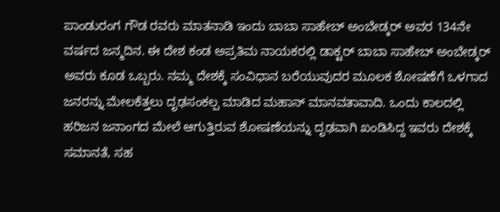ಪಾಂಡುರಂಗ ಗೌಡ ರವರು ಮಾತನಾಡಿ ಇಂದು ಬಾಬಾ ಸಾಹೇಬ್ ಅಂಬೇಡ್ಕರ್ ಅವರ 134ನೇ ವರ್ಷದ ಜನ್ಮದಿನ. ಈ ದೇಶ ಕಂಡ ಅಪ್ರತಿಮ ನಾಯಕರಲ್ಲಿ ಡಾಕ್ಟರ್ ಬಾಬಾ ಸಾಹೇಬ್ ಅಂಬೇಡ್ಕರ್ ಅವರು ಕೂಡ ಒಬ್ಬರು. ನಮ್ಮ ದೇಶಕ್ಕೆ ಸಂವಿಧಾನ ಬರೆಯುವುದರ ಮೂಲಕ ಶೋಷಣೆಗೆ ಒಳಗಾದ ಜನರನ್ನು ಮೇಲಕೆತ್ತಲು ದೃಢಸಂಕಲ್ಪ ಮಾಡಿದ ಮಹಾನ್ ಮಾನವತಾವಾದಿ. ಒಂದು ಕಾಲದಲ್ಲಿ ಹರಿಜನ ಜನಾಂಗದ ಮೇಲೆ ಆಗುತ್ತಿರುವ ಶೋಷಣೆಯನ್ನು ದೃಢವಾಗಿ ಖಂಡಿಸಿದ್ದ ಇವರು ದೇಶಕ್ಕೆ ಸಮಾನತೆ, ಸಹ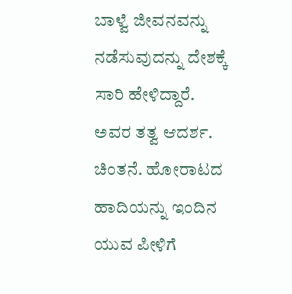ಬಾಳ್ವೆ ಜೀವನವನ್ನು ನಡೆಸುವುದನ್ನು ದೇಶಕ್ಕೆ ಸಾರಿ ಹೇಳಿದ್ದಾರೆ. ಅವರ ತತ್ವ ಆದರ್ಶ. ಚಿಂತನೆ. ಹೋರಾಟದ ಹಾದಿಯನ್ನು ಇಂದಿನ ಯುವ ಪೀಳಿಗೆ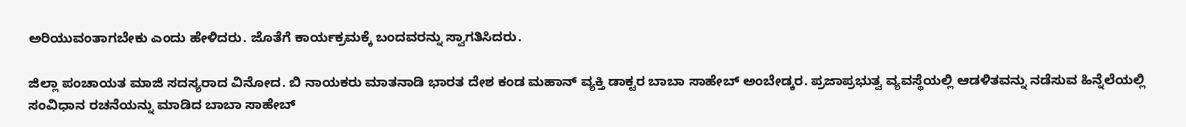ಅರಿಯುವಂತಾಗಬೇಕು ಎಂದು ಹೇಳಿದರು. ಜೊತೆಗೆ ಕಾರ್ಯಕ್ರಮಕ್ಕೆ ಬಂದವರನ್ನು ಸ್ವಾಗತಿಸಿದರು.

ಜಿಲ್ಲಾ ಪಂಚಾಯತ ಮಾಜಿ ಸದಸ್ಯರಾದ ವಿನೋದ. ಬಿ ನಾಯಕರು ಮಾತನಾಡಿ ಭಾರತ ದೇಶ ಕಂಡ ಮಹಾನ್ ವ್ಯಕ್ತಿ ಡಾಕ್ಟರ ಬಾಬಾ ಸಾಹೇಬ್ ಅಂಬೇಡ್ಕರ. ಪ್ರಜಾಪ್ರಭುತ್ವ ವ್ಯವಸ್ಥೆಯಲ್ಲಿ ಆಡಳಿತವನ್ನು ನಡೆಸುವ ಹಿನ್ನೆಲೆಯಲ್ಲಿ ಸಂವಿಧಾನ ರಚನೆಯನ್ನು ಮಾಡಿದ ಬಾಬಾ ಸಾಹೇಬ್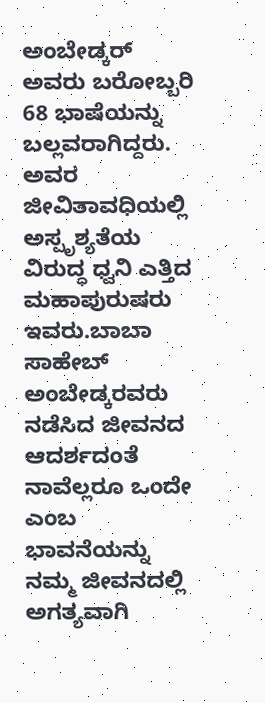ಅಂಬೇಡ್ಕರ್ ಅವರು ಬರೋಬ್ಬರಿ 68 ಭಾಷೆಯನ್ನು ಬಲ್ಲವರಾಗಿದ್ದರು. ಅವರ ಜೀವಿತಾವಧಿಯಲ್ಲಿ ಅಸ್ಪೃಶ್ಯತೆಯ ವಿರುದ್ಧ ಧ್ವನಿ ಎತ್ತಿದ ಮಹಾಪುರುಷರು ಇವರು.ಬಾಬಾ ಸಾಹೇಬ್ ಅಂಬೇಡ್ಕರವರು ನಡೆಸಿದ ಜೀವನದ ಆದರ್ಶದಂತೆ ನಾವೆಲ್ಲರೂ ಒಂದೇ ಎಂಬ ಭಾವನೆಯನ್ನು ನಮ್ಮ ಜೀವನದಲ್ಲಿ ಅಗತ್ಯವಾಗಿ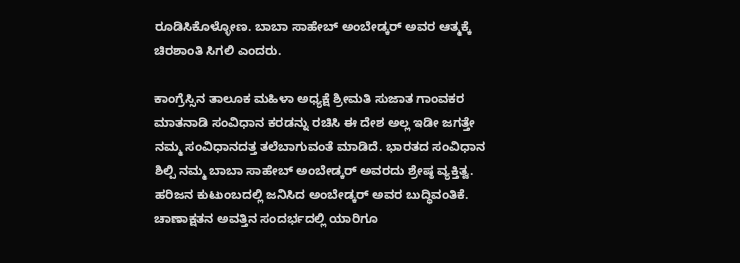ರೂಡಿಸಿಕೊಳ್ಳೋಣ. ಬಾಬಾ ಸಾಹೇಬ್ ಅಂಬೇಡ್ಕರ್ ಅವರ ಆತ್ಮಕ್ಕೆ ಚಿರಶಾಂತಿ ಸಿಗಲಿ ಎಂದರು.

ಕಾಂಗ್ರೆಸ್ಸಿನ ತಾಲೂಕ ಮಹಿಳಾ ಅಧ್ಯಕ್ಷೆ ಶ್ರೀಮತಿ ಸುಜಾತ ಗಾಂವಕರ ಮಾತನಾಡಿ ಸಂವಿಧಾನ ಕರಡನ್ನು ರಚಿಸಿ ಈ ದೇಶ ಅಲ್ಲ ಇಡೀ ಜಗತ್ತೇ ನಮ್ಮ ಸಂವಿಧಾನದತ್ತ ತಲೆಬಾಗುವಂತೆ ಮಾಡಿದೆ. ಭಾರತದ ಸಂವಿಧಾನ ಶಿಲ್ಪಿ ನಮ್ಮ ಬಾಬಾ ಸಾಹೇಬ್ ಅಂಬೇಡ್ಕರ್ ಅವರದು ಶ್ರೇಷ್ಠ ವ್ಯಕ್ತಿತ್ವ. ಹರಿಜನ ಕುಟುಂಬದಲ್ಲಿ ಜನಿಸಿದ ಅಂಬೇಡ್ಕರ್ ಅವರ ಬುದ್ಧಿವಂತಿಕೆ. ಚಾಣಾಕ್ಷತನ ಅವತ್ತಿನ ಸಂದರ್ಭದಲ್ಲಿ ಯಾರಿಗೂ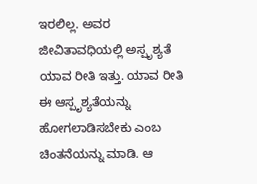ಇರಲಿಲ್ಲ. ಅವರ ಜೀವಿತಾವಧಿಯಲ್ಲಿ ಅಸ್ಪೃಶ್ಯತೆ ಯಾವ ರೀತಿ ಇತ್ತು. ಯಾವ ರೀತಿ ಈ ಆಸ್ಪೃಶ್ಯತೆಯನ್ನು ಹೋಗಲಾಡಿಸಬೇಕು ಎಂಬ ಚಿಂತನೆಯನ್ನು ಮಾಡಿ. ಆ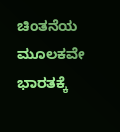ಚಿಂತನೆಯ ಮೂಲಕವೇ ಭಾರತಕ್ಕೆ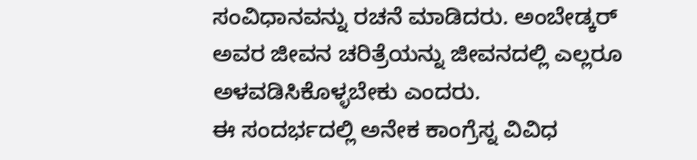ಸಂವಿಧಾನವನ್ನು ರಚನೆ ಮಾಡಿದರು. ಅಂಬೇಡ್ಕರ್ ಅವರ ಜೀವನ ಚರಿತ್ರೆಯನ್ನು ಜೀವನದಲ್ಲಿ ಎಲ್ಲರೂ ಅಳವಡಿಸಿಕೊಳ್ಳಬೇಕು ಎಂದರು.
ಈ ಸಂದರ್ಭದಲ್ಲಿ ಅನೇಕ ಕಾಂಗ್ರೆಸ್ನ ವಿವಿಧ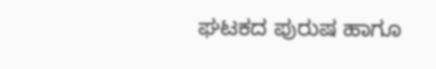ಘಟಕದ ಪುರುಷ ಹಾಗೂ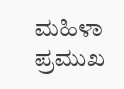ಮಹಿಳಾ ಪ್ರಮುಖ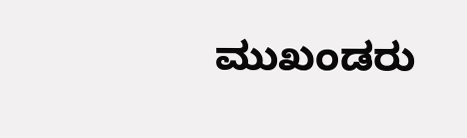ಮುಖಂಡರು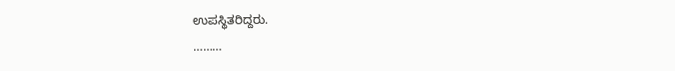ಉಪಸ್ಥಿತರಿದ್ದರು.
………